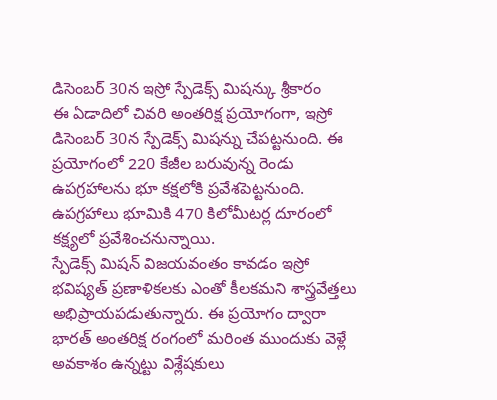డిసెంబర్ 30న ఇస్రో స్పేడెక్స్ మిషన్కు శ్రీకారం
ఈ ఏడాదిలో చివరి అంతరిక్ష ప్రయోగంగా, ఇస్రో డిసెంబర్ 30న స్పేడెక్స్ మిషన్ను చేపట్టనుంది. ఈ ప్రయోగంలో 220 కేజీల బరువున్న రెండు ఉపగ్రహాలను భూ కక్షలోకి ప్రవేశపెట్టనుంది. ఉపగ్రహాలు భూమికి 470 కిలోమీటర్ల దూరంలో కక్ష్యలో ప్రవేశించనున్నాయి.
స్పేడెక్స్ మిషన్ విజయవంతం కావడం ఇస్రో భవిష్యత్ ప్రణాళికలకు ఎంతో కీలకమని శాస్త్రవేత్తలు అభిప్రాయపడుతున్నారు. ఈ ప్రయోగం ద్వారా భారత్ అంతరిక్ష రంగంలో మరింత ముందుకు వెళ్లే అవకాశం ఉన్నట్టు విశ్లేషకులు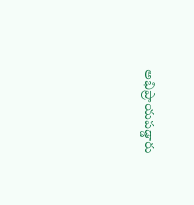అభిప్రాయపడ్డారు